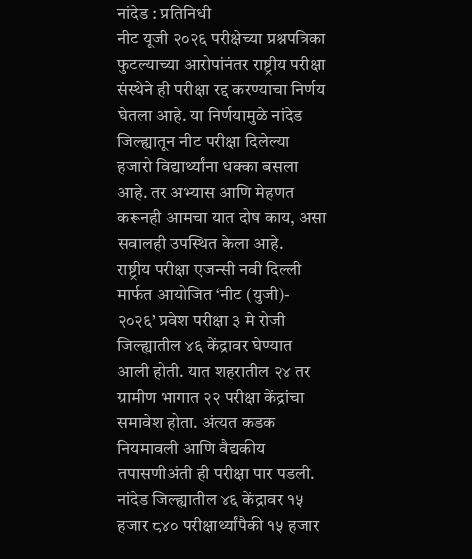नांदेड : प्रतिनिधी
नीट यूजी २०२६ परीक्षेच्या प्रश्नपत्रिका फुटल्याच्या आरोपांनंतर राष्ट्रीय परीक्षा संस्थेने ही परीक्षा रद्द करण्याचा निर्णय घेतला आहे. या निर्णयामुळे नांदेड जिल्ह्यातून नीट परीक्षा दिलेल्या हजारो विद्यार्थ्यांना धक्का बसला आहे. तर अभ्यास आणि मेहणत करूनही आमचा यात दोष काय, असा सवालही उपस्थित केला आहे.
राष्ट्रीय परीक्षा एजन्सी नवी दिल्ली मार्फत आयोजित ‘नीट (युजी)- २०२६’ प्रवेश परीक्षा ३ मे रोजी जिल्ह्यातील ४६ केंद्रावर घेण्यात आली होती. यात शहरातील २४ तर ग्रामीण भागात २२ परीक्षा केंद्रांचा समावेश होता. अंत्यत कडक नियमावली आणि वैद्यकीय तपासणीअंती ही परीक्षा पार पडली.
नांदेड जिल्ह्यातील ४६ केंद्रावर १५ हजार ८४० परीक्षार्थ्यांपैकी १५ हजार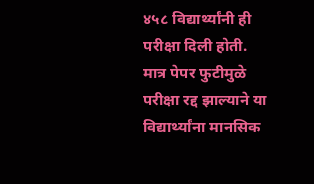४५८ विद्यार्थ्यांनी ही परीक्षा दिली होती. मात्र पेपर फुटीमुळे परीक्षा रद्द झाल्याने या विद्यार्थ्यांना मानसिक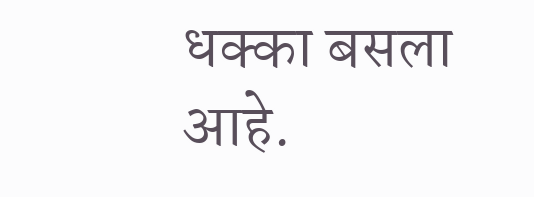धक्का बसला आहे.